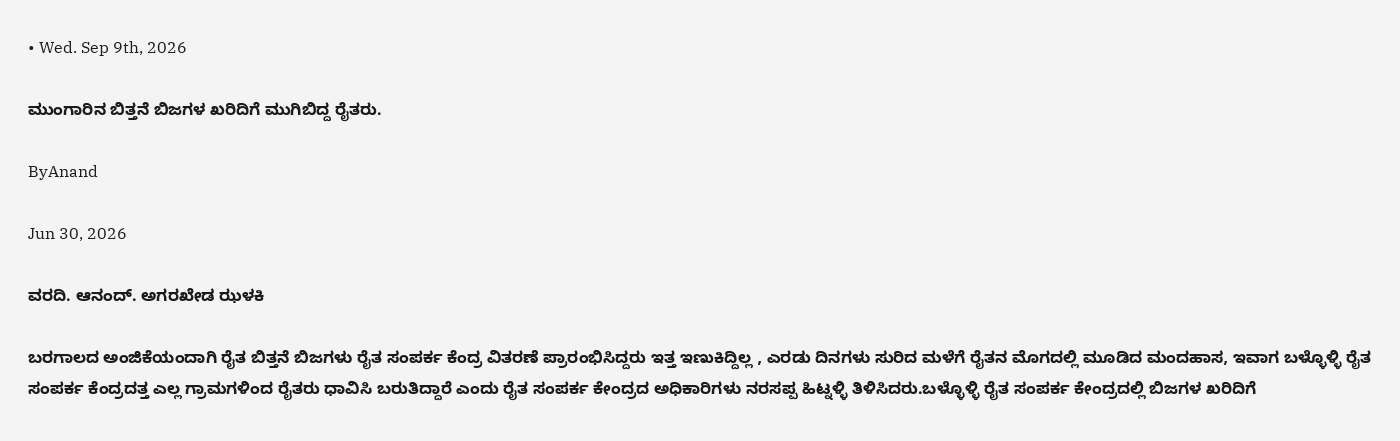• Wed. Sep 9th, 2026

ಮುಂಗಾರಿನ ಬಿತ್ತನೆ ಬಿಜಗಳ ಖರಿದಿಗೆ ಮುಗಿಬಿದ್ದ ರೈತರು.

ByAnand

Jun 30, 2026

ವರದಿ. ಆನಂದ್. ಅಗರಖೇಡ ಝಳಕಿ

ಬರಗಾಲದ ಅಂಜಿಕೆಯಂದಾಗಿ ರೈತ ಬಿತ್ತನೆ ಬಿಜಗಳು ರೈತ ಸಂಪರ್ಕ ಕೆಂದ್ರ ವಿತರಣೆ ಪ್ರಾರಂಭಿಸಿದ್ದರು ಇತ್ತ ಇಣುಕಿದ್ದಿಲ್ಲ , ಎರಡು ದಿನಗಳು ಸುರಿದ ಮಳೆಗೆ ರೈತನ ಮೊಗದಲ್ಲಿ ಮೂಡಿದ ಮಂದಹಾಸ, ಇವಾಗ ಬಳ್ಳೊಳ್ಳಿ ರೈತ ಸಂಪರ್ಕ ಕೆಂದ್ರದತ್ತ ಎಲ್ಲ ಗ್ರಾಮಗಳಿಂದ ರೈತರು ಧಾವಿಸಿ ಬರುತಿದ್ದಾರೆ ಎಂದು ರೈತ ಸಂಪರ್ಕ ಕೇಂದ್ರದ ಅಧಿಕಾರಿಗಳು ನರಸಪ್ಪ ಹಿಟ್ನಳ್ಳಿ ತಿಳಿಸಿದರು.ಬಳ್ಳೊಳ್ಳಿ ರೈತ ಸಂಪರ್ಕ ಕೇಂದ್ರದಲ್ಲಿ ಬಿಜಗಳ ಖರಿದಿಗೆ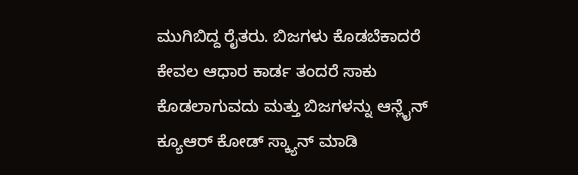ಮುಗಿಬಿದ್ದ ರೈತರು. ಬಿಜಗಳು ಕೊಡಬೆಕಾದರೆ ಕೇವಲ ಆಧಾರ ಕಾರ್ಡ ತಂದರೆ ಸಾಕು ಕೊಡಲಾಗುವದು ಮತ್ತು ಬಿಜಗಳನ್ನು ಆನ್ಲೈನ್ ಕ್ಯೂಆರ್ ಕೋಡ್ ಸ್ಕ್ಯಾನ್ ಮಾಡಿ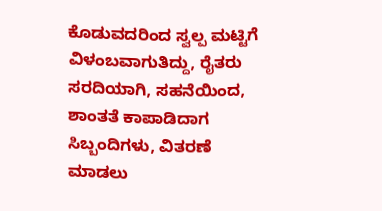ಕೊಡುವದರಿಂದ ಸ್ವಲ್ಪ ಮಟ್ಟಿಗೆ ವಿಳಂಬವಾಗುತಿದ್ದು, ರೈತರು ಸರದಿಯಾಗಿ, ಸಹನೆಯಿಂದ, ಶಾಂತತೆ ಕಾಪಾಡಿದಾಗ ಸಿಬ್ಬಂದಿಗಳು, ವಿತರಣೆ ಮಾಡಲು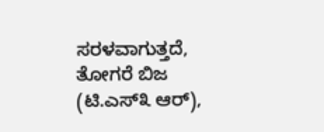ಸರಳವಾಗುತ್ತದೆ, ತೋಗರೆ ಬಿಜ (ಟಿ.ಎಸ್೩ ಆರ್),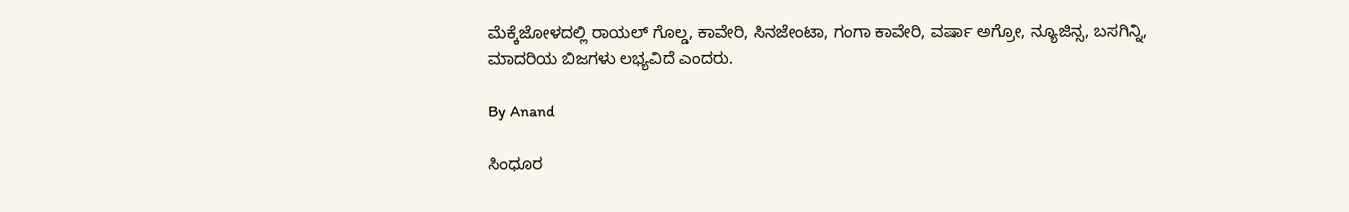ಮೆಕ್ಕೆಜೋಳದಲ್ಲಿ ರಾಯಲ್ ಗೊಲ್ಡ, ಕಾವೇರಿ, ಸಿನಜೇಂಟಾ, ಗಂಗಾ ಕಾವೇರಿ, ವರ್ಷಾ ಅಗ್ರೋ, ನ್ಯೂಜಿನ್ಸ, ಬಸಗಿನ್ನಿ, ಮಾದರಿಯ ಬಿಜಗಳು ಲಭ್ಯವಿದೆ ಎಂದರು.

By Anand

ಸಿಂಧೂರ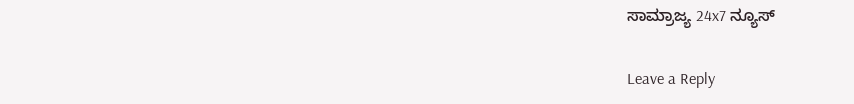ಸಾಮ್ರಾಜ್ಯ 24x7 ನ್ಯೂಸ್

Leave a Reply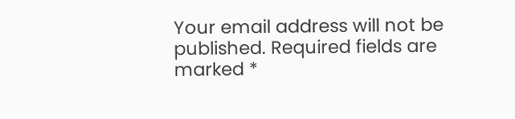Your email address will not be published. Required fields are marked *